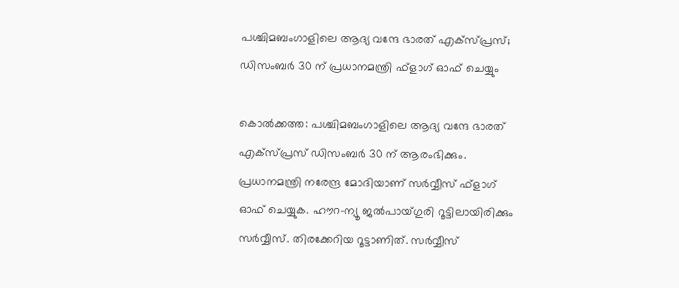പശ്ചിമബംഗാളിലെ ആദ്യ വന്ദേ ഭാരത് എക്‌സ്പ്രസ്; ഡിസംബർ 30 ന് പ്രധാനമന്ത്രി ഫ്‌ളാഗ് ഓഫ് ചെയ്യും

കൊൽക്കത്ത: പശ്ചിമബംഗാളിലെ ആദ്യ വന്ദേ ഭാരത് എക്‌സ്പ്രസ് ഡിസംബർ 30 ന് ആരംഭിക്കും. പ്രധാനമന്ത്രി നരേന്ദ്ര മോദിയാണ് സർവ്വീസ് ഫ്‌ളാഗ് ഓഫ് ചെയ്യുക. ഹൗറ-ന്യൂ ജൽപായ്ഗുരി റൂട്ടിലായിരിക്കും സർവ്വീസ്. തിരക്കേറിയ റൂട്ടാണിത്. സർവ്വീസ്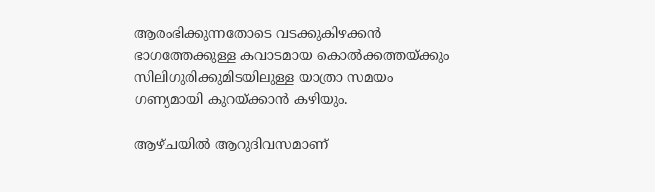ആരംഭിക്കുന്നതോടെ വടക്കുകിഴക്കൻ ഭാഗത്തേക്കുള്ള കവാടമായ കൊൽക്കത്തയ്ക്കും സിലിഗുരിക്കുമിടയിലുള്ള യാത്രാ സമയം ഗണ്യമായി കുറയ്ക്കാൻ കഴിയും.

ആഴ്ചയിൽ ആറുദിവസമാണ്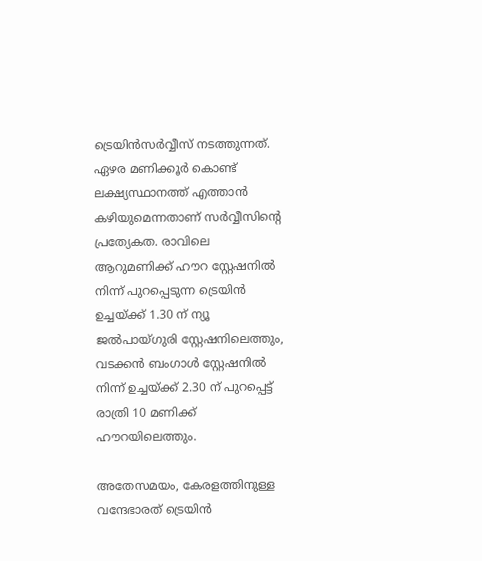ട്രെയിൻസർവ്വീസ് നടത്തുന്നത്. ഏഴര മണിക്കൂർ കൊണ്ട് ലക്ഷ്യസ്ഥാനത്ത് എത്താൻ കഴിയുമെന്നതാണ് സർവ്വീസിന്റെ പ്രത്യേകത. രാവിലെ ആറുമണിക്ക് ഹൗറ സ്റ്റേഷനിൽ നിന്ന് പുറപ്പെടുന്ന ട്രെയിൻ ഉച്ചയ്ക്ക് 1.30 ന് ന്യൂ ജൽപായ്ഗുരി സ്റ്റേഷനിലെത്തും, വടക്കൻ ബംഗാൾ സ്റ്റേഷനിൽ നിന്ന് ഉച്ചയ്ക്ക് 2.30 ന് പുറപ്പെട്ട് രാത്രി 10 മണിക്ക് ഹൗറയിലെത്തും.

അതേസമയം, കേരളത്തിനുള്ള വന്ദേഭാരത് ട്രെയിൻ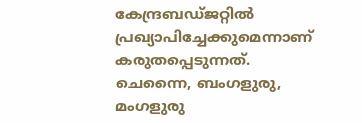കേന്ദ്രബഡ്ജറ്റിൽ പ്രഖ്യാപിച്ചേക്കുമെന്നാണ് കരുതപ്പെടുന്നത്. ചെന്നൈ, ബംഗളുരു, മംഗളുരു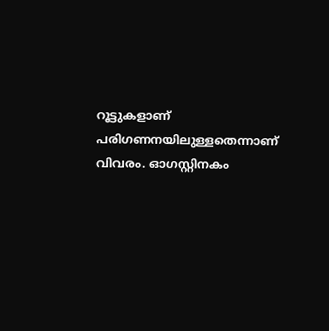റൂട്ടുകളാണ് പരിഗണനയിലുള്ളതെന്നാണ് വിവരം. ഓഗസ്റ്റിനകം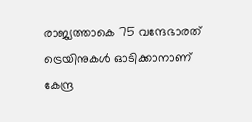രാജ്യത്താകെ 75 വന്ദേഭാരത് ട്രെയിനുകൾ ഓടിക്കാനാണ് കേന്ദ്ര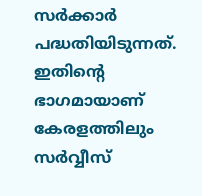സർക്കാർ പദ്ധതിയിടുന്നത്. ഇതിന്റെ ഭാഗമായാണ് കേരളത്തിലും സർവ്വീസ്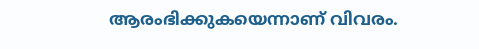ആരംഭിക്കുകയെന്നാണ് വിവരം.